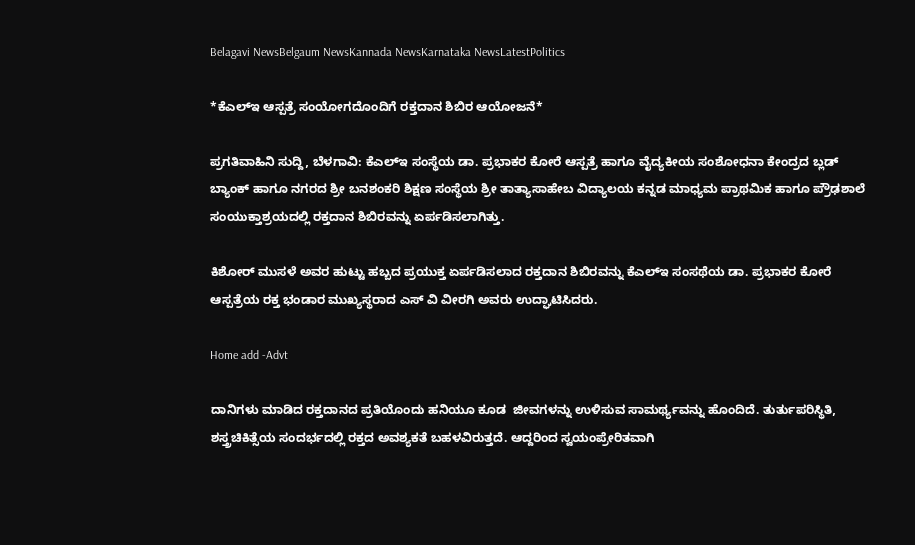Belagavi NewsBelgaum NewsKannada NewsKarnataka NewsLatestPolitics

*ಕೆಎಲ್‌ಇ ಆಸ್ಪತ್ರೆ ಸಂಯೋಗದೊಂದಿಗೆ ರಕ್ತದಾನ ಶಿಬಿರ ಆಯೋಜನೆ*

ಪ್ರಗತಿವಾಹಿನಿ ಸುದ್ದಿ, ಬೆಳಗಾವಿ: ಕೆಎಲ್‌ಇ ಸಂಸ್ಥೆಯ ಡಾ. ಪ್ರಭಾಕರ ಕೋರೆ ಆಸ್ಪತ್ರೆ ಹಾಗೂ ವೈದ್ಯಕೀಯ ಸಂಶೋಧನಾ ಕೇಂದ್ರದ ಬ್ಲಡ್‌ ಬ್ಯಾಂಕ್ ಹಾಗೂ ನಗರದ ಶ್ರೀ ಬನಶಂಕರಿ ಶಿಕ್ಷಣ ಸಂಸ್ಥೆಯ ಶ್ರೀ ತಾತ್ಯಾಸಾಹೇಬ ವಿದ್ಯಾಲಯ ಕನ್ನಡ ಮಾಧ್ಯಮ ಪ್ರಾಥಮಿಕ ಹಾಗೂ ಪ್ರೌಢಶಾಲೆ ಸಂಯುಕ್ತಾಶ್ರಯದಲ್ಲಿ ರಕ್ತದಾನ ಶಿಬಿರವನ್ನು ಏರ್ಪಡಿಸಲಾಗಿತ್ತು.

ಕಿಶೋರ್ ಮುಸಳೆ ಅವರ ಹುಟ್ಟು ಹಬ್ಬದ ಪ್ರಯುಕ್ತ ಏರ್ಪಡಿಸಲಾದ ರಕ್ತದಾನ ಶಿಬಿರವನ್ನು ಕೆಎಲ್ಇ ಸಂಸಥೆಯ ಡಾ. ಪ್ರಭಾಕರ ಕೋರೆ ಆಸ್ಪತ್ರೆಯ ರಕ್ತ ಭಂಡಾರ ಮುಖ್ಯಸ್ಥರಾದ ಎಸ್‌ ವಿ ವೀರಗಿ ಅವರು ಉದ್ಘಾಟಿಸಿದರು.

Home add -Advt

ದಾನಿಗಳು ಮಾಡಿದ ರಕ್ತದಾನದ ಪ್ರತಿಯೊಂದು ಹನಿಯೂ ಕೂಡ  ಜೀವಗಳನ್ನು ಉಳಿಸುವ ಸಾಮರ್ಥ್ಯವನ್ನು ಹೊಂದಿದೆ. ತುರ್ತುಪರಿಸ್ಥಿತಿ, ಶಸ್ತ್ರಚಿಕಿತ್ಸೆಯ ಸಂದರ್ಭದಲ್ಲಿ ರಕ್ತದ ಅವಶ್ಯಕತೆ ಬಹಳವಿರುತ್ತದೆ. ಆದ್ದರಿಂದ ಸ್ವಯಂಪ್ರೇರಿತವಾಗಿ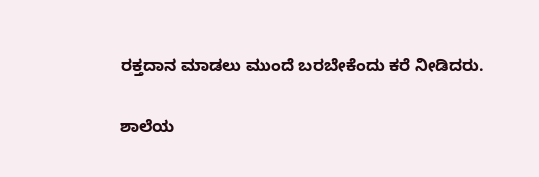ರಕ್ತದಾನ ಮಾಡಲು ಮುಂದೆ ಬರಬೇಕೆಂದು ಕರೆ ನೀಡಿದರು.

ಶಾಲೆಯ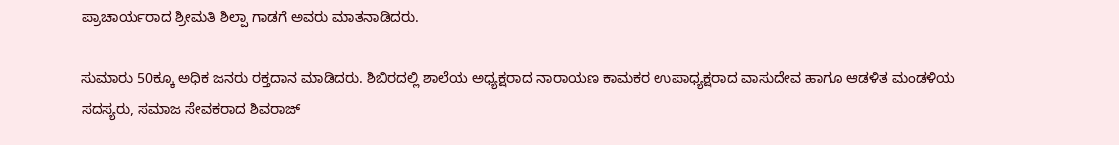ಪ್ರಾಚಾರ್ಯರಾದ ಶ್ರೀಮತಿ ಶಿಲ್ಪಾ ಗಾಡಗೆ ಅವರು ಮಾತನಾಡಿದರು.

ಸುಮಾರು 50ಕ್ಕೂ ಅಧಿಕ ಜನರು ರಕ್ತದಾನ ಮಾಡಿದರು. ಶಿಬಿರದಲ್ಲಿ ಶಾಲೆಯ ಅಧ್ಯಕ್ಷರಾದ ನಾರಾಯಣ ಕಾಮಕರ ಉಪಾಧ್ಯಕ್ಷರಾದ ವಾಸುದೇವ ಹಾಗೂ ಆಡಳಿತ ಮಂಡಳಿಯ ಸದಸ್ಯರು, ಸಮಾಜ ಸೇವಕರಾದ ಶಿವರಾಜ್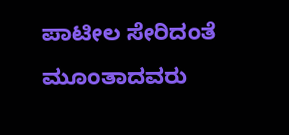ಪಾಟೀಲ ಸೇರಿದಂತೆ ಮೂಂತಾದವರು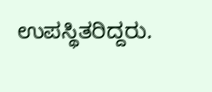ಉಪಸ್ಥಿತರಿದ್ದರು.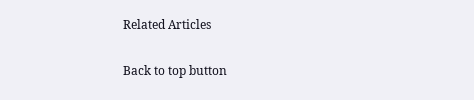Related Articles

Back to top button